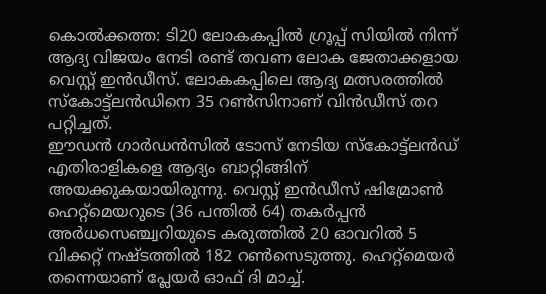കൊൽക്കത്ത: ടി20 ലോകകപ്പിൽ ഗ്രൂപ്പ് സിയിൽ നിന്ന് ആദ്യ വിജയം നേടി രണ്ട് തവണ ലോക ജേതാക്കളായ വെസ്റ്റ് ഇൻഡീസ്. ലോകകപ്പിലെ ആദ്യ മത്സരത്തിൽ സ്കോട്ട്ലൻഡിനെ 35 റൺസിനാണ് വിൻഡീസ് തറ പറ്റിച്ചത്.
ഈഡൻ ഗാർഡൻസിൽ ടോസ് നേടിയ സ്കോട്ട്ലൻഡ് എതിരാളികളെ ആദ്യം ബാറ്റിങ്ങിന് അയക്കുകയായിരുന്നു. വെസ്റ്റ് ഇൻഡീസ് ഷിമ്രോൺ ഹെറ്റ്മെയറുടെ (36 പന്തിൽ 64) തകർപ്പൻ അർധസെഞ്ച്വറിയുടെ കരുത്തിൽ 20 ഓവറിൽ 5 വിക്കറ്റ് നഷ്ടത്തിൽ 182 റൺസെടുത്തു. ഹെറ്റ്മെയർ തന്നെയാണ് പ്ലേയർ ഓഫ് ദി മാച്ച്.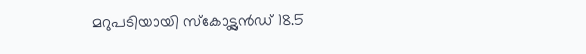മറുപടിയായി സ്കോട്ട്ലൻഡ് 18.5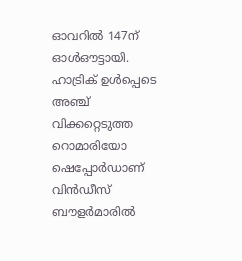ഓവറിൽ 147ന് ഓൾഔട്ടായി. ഹാട്രിക് ഉൾപ്പെടെ അഞ്ച് വിക്കറ്റെടുത്ത റൊമാരിയോ ഷെപ്പോർഡാണ് വിൻഡീസ് ബൗളർമാരിൽ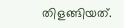തിളങ്ങിയത്.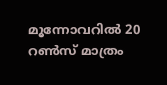മൂന്നോവറിൽ 20 റൺസ് മാത്രം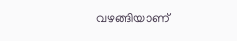വഴങ്ങിയാണ്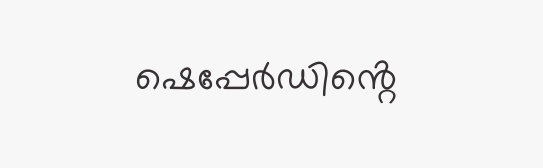ഷെപ്പേർഡിൻ്റെ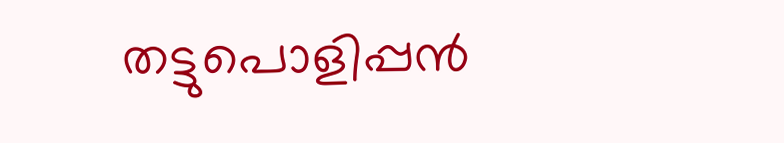തട്ടുപൊളിപ്പൻ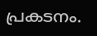പ്രകടനം.